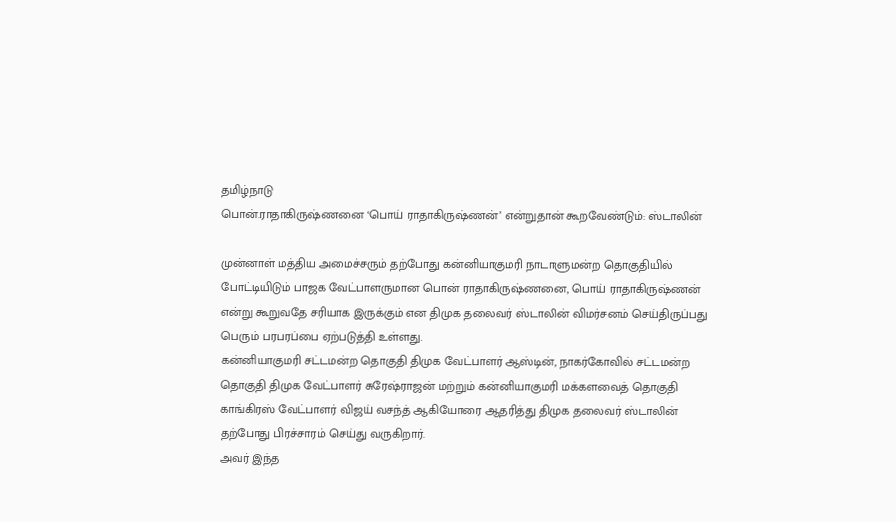தமிழ்நாடு
பொன்.ராதாகிருஷ்ணனை ‘பொய் ராதாகிருஷ்ணன்’ என்றுதான் கூறவேண்டும்: ஸ்டாலின்

முன்னாள் மத்திய அமைச்சரும் தற்போது கன்னியாகுமரி நாடாளுமன்ற தொகுதியில் போட்டியிடும் பாஜக வேட்பாளருமான பொன் ராதாகிருஷ்ணனை, பொய் ராதாகிருஷ்ணன் என்று கூறுவதே சரியாக இருக்கும் என திமுக தலைவர் ஸ்டாலின் விமர்சனம் செய்திருப்பது பெரும் பரபரப்பை ஏற்படுத்தி உள்ளது.
கன்னியாகுமரி சட்டமன்ற தொகுதி திமுக வேட்பாளர் ஆஸ்டின், நாகர்கோவில் சட்டமன்ற தொகுதி திமுக வேட்பாளர் சுரேஷ்ராஜன் மற்றும் கன்னியாகுமரி மக்களவைத் தொகுதி காங்கிரஸ் வேட்பாளர் விஜய் வசந்த் ஆகியோரை ஆதரித்து திமுக தலைவர் ஸ்டாலின் தற்போது பிரச்சாரம் செய்து வருகிறார்.
அவர் இந்த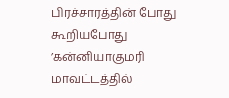பிரச்சாரத்தின் போது கூறியபோது ’கன்னியாகுமரி மாவட்டத்தில்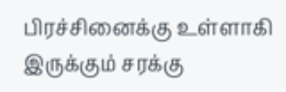பிரச்சினைக்கு உள்ளாகி இருக்கும் சரக்கு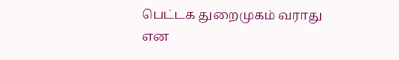பெட்டக துறைமுகம் வராது என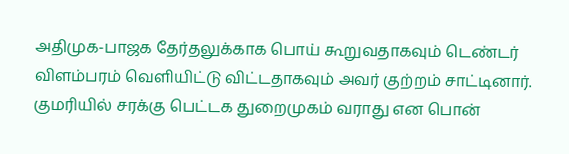அதிமுக-பாஜக தேர்தலுக்காக பொய் கூறுவதாகவும் டெண்டர் விளம்பரம் வெளியிட்டு விட்டதாகவும் அவர் குற்றம் சாட்டினார்.
குமரியில் சரக்கு பெட்டக துறைமுகம் வராது என பொன்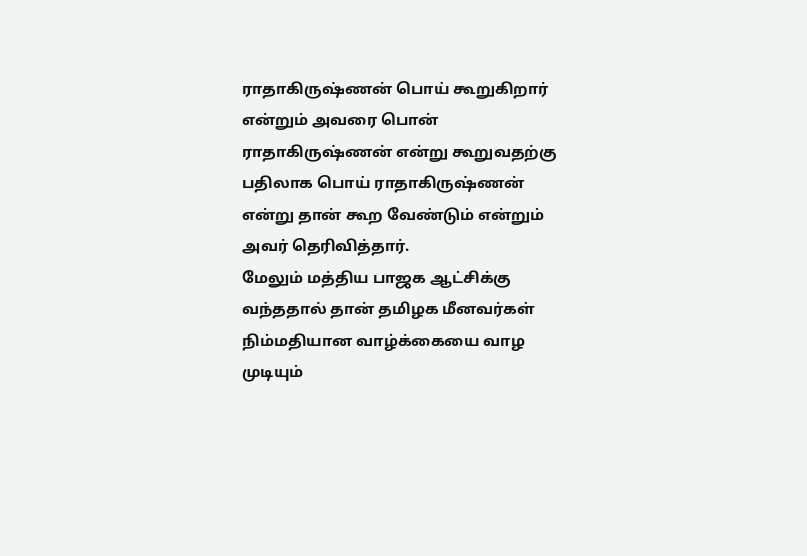ராதாகிருஷ்ணன் பொய் கூறுகிறார் என்றும் அவரை பொன் ராதாகிருஷ்ணன் என்று கூறுவதற்கு பதிலாக பொய் ராதாகிருஷ்ணன் என்று தான் கூற வேண்டும் என்றும் அவர் தெரிவித்தார்.
மேலும் மத்திய பாஜக ஆட்சிக்கு வந்ததால் தான் தமிழக மீனவர்கள் நிம்மதியான வாழ்க்கையை வாழ முடியும்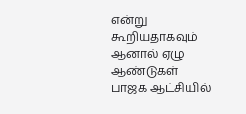என்று கூறியதாகவும் ஆனால் ஏழு ஆண்டுகள் பாஜக ஆட்சியில்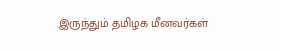இருந்தும் தமிழக மீனவர்கள்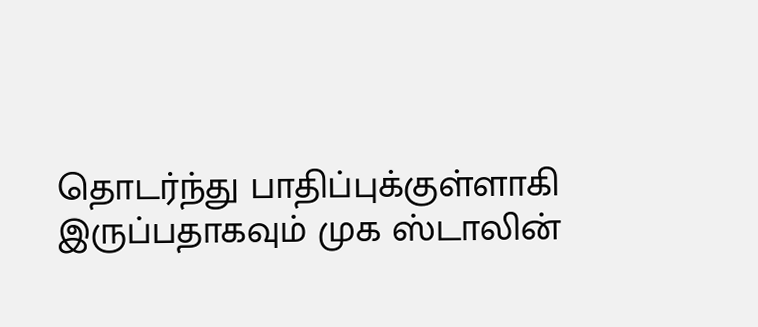தொடர்ந்து பாதிப்புக்குள்ளாகி இருப்பதாகவும் முக ஸ்டாலின்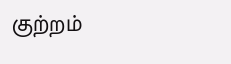குற்றம்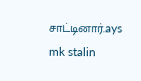சாட்டினார்.ays mk stalin